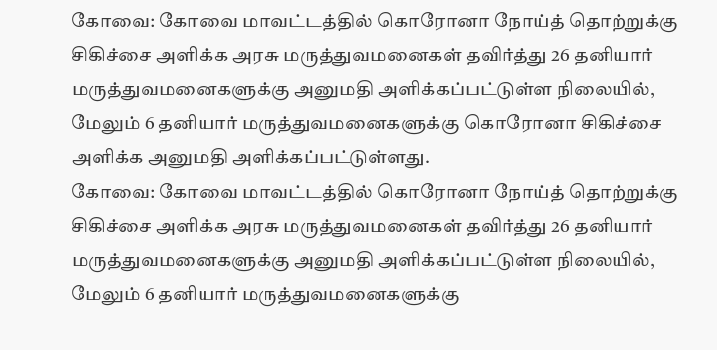கோவை: கோவை மாவட்டத்தில் கொரோனா நோய்த் தொற்றுக்கு சிகிச்சை அளிக்க அரசு மருத்துவமனைகள் தவிர்த்து 26 தனியார் மருத்துவமனைகளுக்கு அனுமதி அளிக்கப்பட்டுள்ள நிலையில், மேலும் 6 தனியார் மருத்துவமனைகளுக்கு கொரோனா சிகிச்சை அளிக்க அனுமதி அளிக்கப்பட்டுள்ளது.
கோவை: கோவை மாவட்டத்தில் கொரோனா நோய்த் தொற்றுக்கு சிகிச்சை அளிக்க அரசு மருத்துவமனைகள் தவிர்த்து 26 தனியார் மருத்துவமனைகளுக்கு அனுமதி அளிக்கப்பட்டுள்ள நிலையில், மேலும் 6 தனியார் மருத்துவமனைகளுக்கு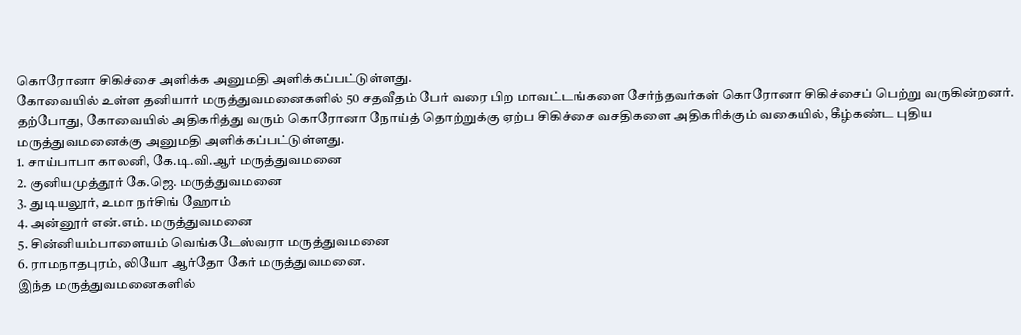கொரோனா சிகிச்சை அளிக்க அனுமதி அளிக்கப்பட்டுள்ளது.
கோவையில் உள்ள தனியார் மருத்துவமனைகளில் 50 சதவீதம் பேர் வரை பிற மாவட்டங்களை சேர்ந்தவர்கள் கொரோனா சிகிச்சைப் பெற்று வருகின்றனர்.
தற்போது, கோவையில் அதிகரித்து வரும் கொரோனா நோய்த் தொற்றுக்கு ஏற்ப சிகிச்சை வசதிகளை அதிகரிக்கும் வகையில், கீழ்கண்ட புதிய
மருத்துவமனைக்கு அனுமதி அளிக்கப்பட்டுள்ளது.
1. சாய்பாபா காலனி, கே.டி.வி.ஆர் மருத்துவமனை
2. குனியமுத்தூர் கே.ஜெ. மருத்துவமனை
3. துடியலூர், உமா நர்சிங் ஹோம்
4. அன்னூர் என்.எம். மருத்துவமனை
5. சின்னியம்பாளையம் வெங்கடேஸ்வரா மருத்துவமனை
6. ராமநாதபுரம், லியோ ஆர்தோ கேர் மருத்துவமனை.
இந்த மருத்துவமனைகளில்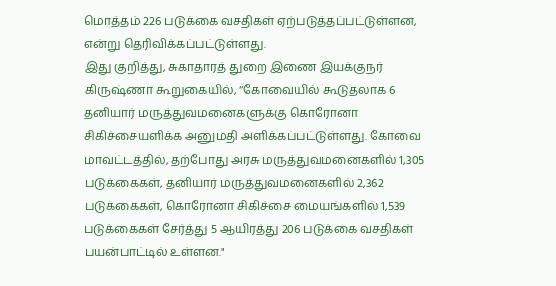மொத்தம் 226 படுக்கை வசதிகள் ஏற்படுத்தப்பட்டுள்ளன, என்று தெரிவிக்கப்பட்டுள்ளது.
இது குறித்து, சுகாதாரத் துறை இணை இயக்குநர் கிருஷ்ணா கூறுகையில், ‘‘கோவையில் கூடுதலாக 6 தனியார் மருத்துவமனைகளுக்கு கொரோனா சிகிச்சையளிக்க அனுமதி அளிக்கப்பட்டுள்ளது. கோவை மாவட்டத்தில், தற்போது அரசு மருத்துவமனைகளில் 1,305 படுக்கைகள், தனியார் மருத்துவமனைகளில் 2,362 படுக்கைகள், கொரோனா சிகிச்சை மையங்களில் 1,539 படுக்கைகள் சேர்த்து 5 ஆயிரத்து 206 படுக்கை வசதிகள் பயன்பாட்டில் உள்ளன."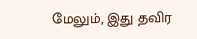மேலும், இது தவிர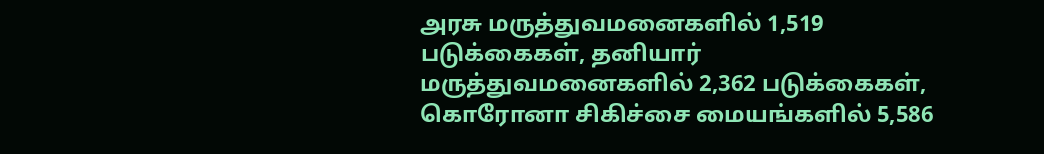அரசு மருத்துவமனைகளில் 1,519 படுக்கைகள், தனியார் மருத்துவமனைகளில் 2,362 படுக்கைகள், கொரோனா சிகிச்சை மையங்களில் 5,586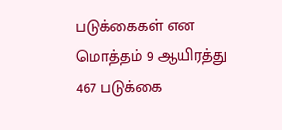படுக்கைகள் என மொத்தம் 9 ஆயிரத்து 467 படுக்கை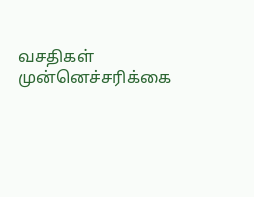வசதிகள் முன்னெச்சரிக்கை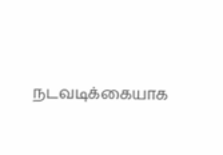நடவடிக்கையாக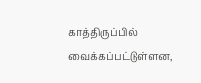காத்திருப்பில் வைக்கப்பட்டுள்ளன,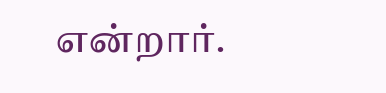என்றார்.